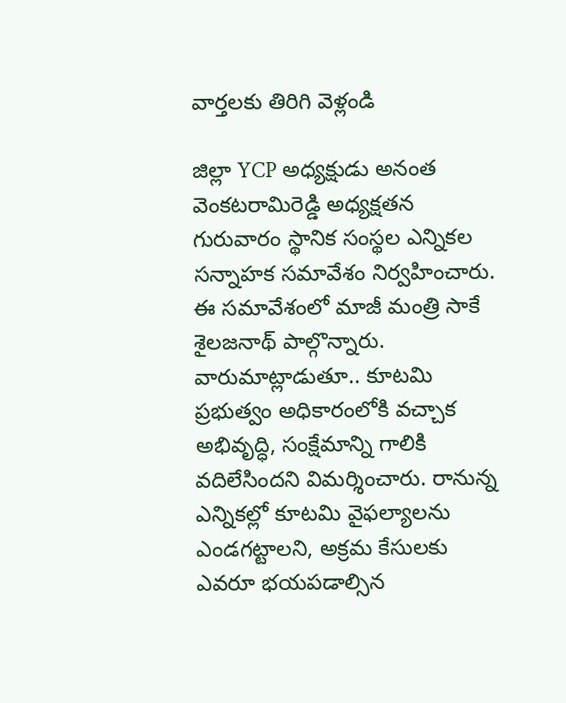వార్తలకు తిరిగి వెళ్లండి

జిల్లా YCP అధ్యక్షుడు అనంత వెంకటరామిరెడ్డి అధ్యక్షతన గురువారం స్థానిక సంస్థల ఎన్నికల సన్నాహక సమావేశం నిర్వహించారు. ఈ సమావేశంలో మాజీ మంత్రి సాకే శైలజనాథ్ పాల్గొన్నారు.
వారుమాట్లాడుతూ.. కూటమి ప్రభుత్వం అధికారంలోకి వచ్చాక అభివృద్ధి, సంక్షేమాన్ని గాలికి వదిలేసిందని విమర్శించారు. రానున్న ఎన్నికల్లో కూటమి వైఫల్యాలను ఎండగట్టాలని, అక్రమ కేసులకు ఎవరూ భయపడాల్సిన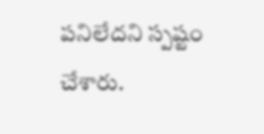పనిలేదని స్పష్టం చేశారు.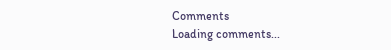Comments
Loading comments...